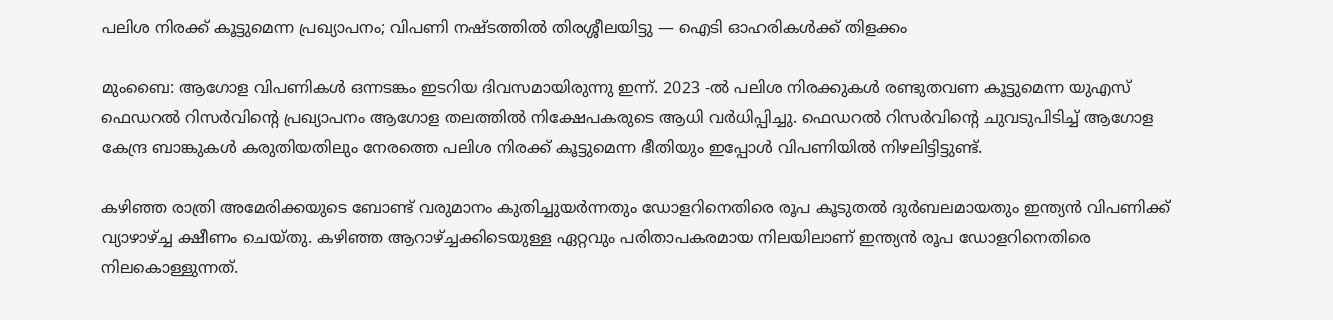പലിശ നിരക്ക് കൂട്ടുമെന്ന പ്രഖ്യാപനം; വിപണി നഷ്ടത്തില്‍ തിരശ്ശീലയിട്ടു — ഐടി ഓഹരികള്‍ക്ക് തിളക്കം

മുംബൈ: ആഗോള വിപണികള്‍ ഒന്നടങ്കം ഇടറിയ ദിവസമായിരുന്നു ഇന്ന്. 2023 -ല്‍ പലിശ നിരക്കുകള്‍ രണ്ടുതവണ കൂട്ടുമെന്ന യുഎസ് ഫെഡറല്‍ റിസര്‍വിന്റെ പ്രഖ്യാപനം ആഗോള തലത്തില്‍ നിക്ഷേപകരുടെ ആധി വര്‍ധിപ്പിച്ചു. ഫെഡറല്‍ റിസര്‍വിന്റെ ചുവടുപിടിച്ച് ആഗോള കേന്ദ്ര ബാങ്കുകള്‍ കരുതിയതിലും നേരത്തെ പലിശ നിരക്ക് കൂട്ടുമെന്ന ഭീതിയും ഇപ്പോള്‍ വിപണിയില്‍ നിഴലിട്ടിട്ടുണ്ട്.

കഴിഞ്ഞ രാത്രി അമേരിക്കയുടെ ബോണ്ട് വരുമാനം കുതിച്ചുയര്‍ന്നതും ഡോളറിനെതിരെ രൂപ കൂടുതല്‍ ദുര്‍ബലമായതും ഇന്ത്യന്‍ വിപണിക്ക് വ്യാഴാഴ്ച്ച ക്ഷീണം ചെയ്തു. കഴിഞ്ഞ ആറാഴ്ച്ചക്കിടെയുള്ള ഏറ്റവും പരിതാപകരമായ നിലയിലാണ് ഇന്ത്യന്‍ രൂപ ഡോളറിനെതിരെ നിലകൊള്ളുന്നത്.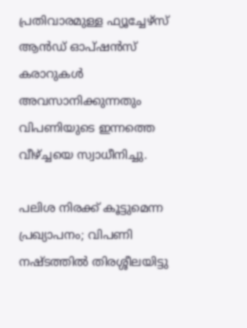പ്രതിവാരമുള്ള ഫ്യൂച്ചേഴ്‌സ് ആന്‍ഡ് ഓപ്ഷന്‍സ് കരാറുകള്‍ അവസാനിക്കുന്നതും വിപണിയുടെ ഇന്നത്തെ വീഴ്ച്ചയെ സ്വാധീനിച്ചു.

പലിശ നിരക്ക് കൂട്ടുമെന്ന പ്രഖ്യാപനം; വിപണി നഷ്ടത്തില്‍ തിരശ്ശീലയിട്ടു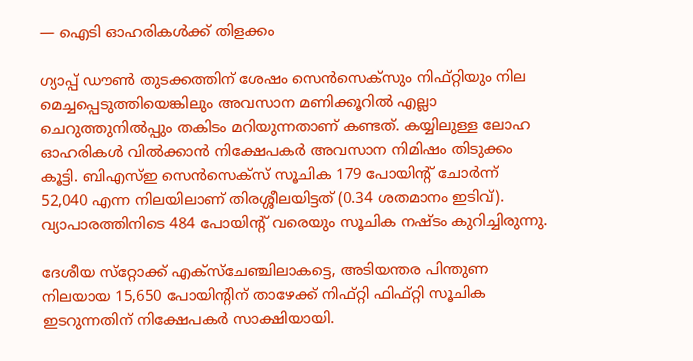— ഐടി ഓഹരികള്‍ക്ക് തിളക്കം

ഗ്യാപ്പ് ഡൗണ്‍ തുടക്കത്തിന് ശേഷം സെന്‍സെക്‌സും നിഫ്റ്റിയും നില മെച്ചപ്പെടുത്തിയെങ്കിലും അവസാന മണിക്കൂറില്‍ എല്ലാ ചെറുത്തുനില്‍പ്പും തകിടം മറിയുന്നതാണ് കണ്ടത്. കയ്യിലുള്ള ലോഹ ഓഹരികള്‍ വില്‍ക്കാന്‍ നിക്ഷേപകര്‍ അവസാന നിമിഷം തിടുക്കം കൂട്ടി. ബിഎസ്ഇ സെന്‍സെക്‌സ് സൂചിക 179 പോയിന്റ് ചോര്‍ന്ന് 52,040 എന്ന നിലയിലാണ് തിരശ്ശീലയിട്ടത് (0.34 ശതമാനം ഇടിവ്). വ്യാപാരത്തിനിടെ 484 പോയിന്റ് വരെയും സൂചിക നഷ്ടം കുറിച്ചിരുന്നു.

ദേശീയ സ്‌റ്റോക്ക് എക്‌സ്‌ചേഞ്ചിലാകട്ടെ, അടിയന്തര പിന്തുണ നിലയായ 15,650 പോയിന്റിന് താഴേക്ക് നിഫ്റ്റി ഫിഫ്റ്റി സൂചിക ഇടറുന്നതിന് നിക്ഷേപകര്‍ സാക്ഷിയായി.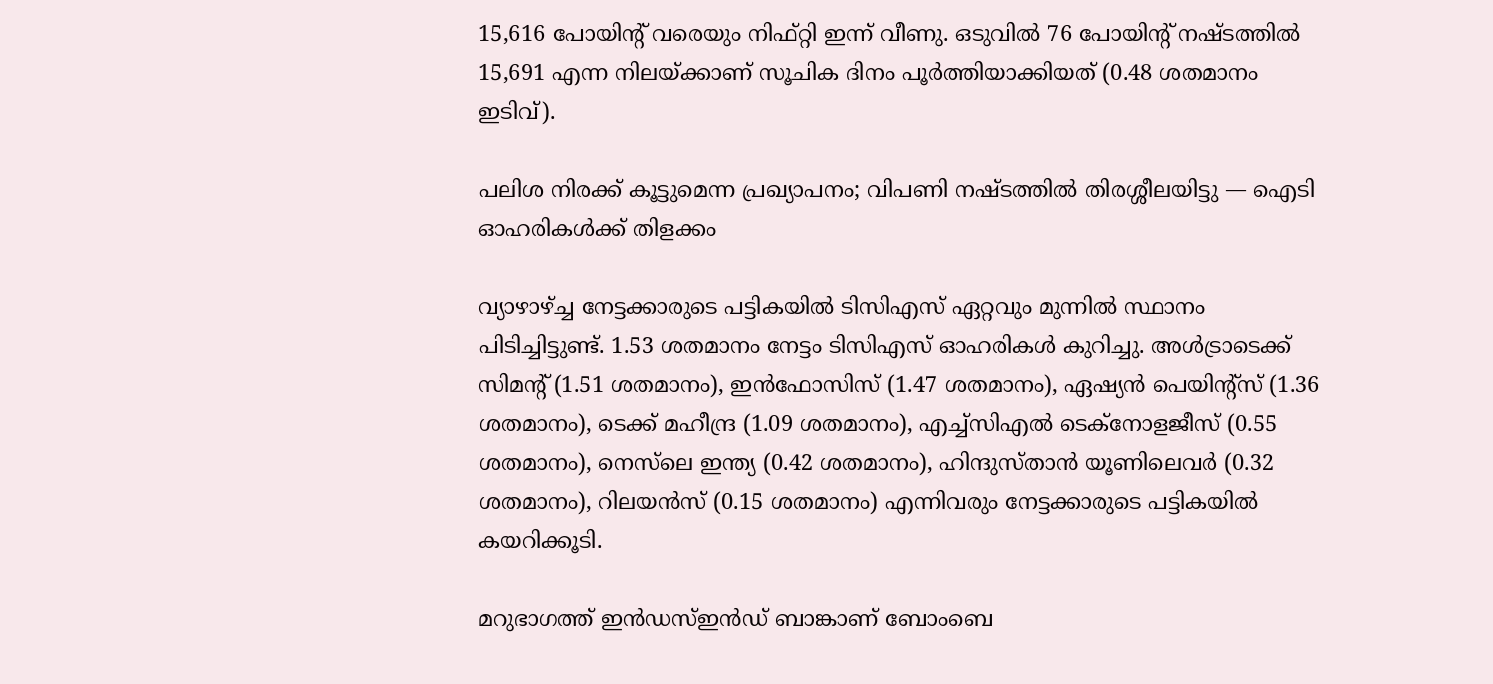15,616 പോയിന്റ് വരെയും നിഫ്റ്റി ഇന്ന് വീണു. ഒടുവില്‍ 76 പോയിന്റ് നഷ്ടത്തില്‍ 15,691 എന്ന നിലയ്ക്കാണ് സൂചിക ദിനം പൂര്‍ത്തിയാക്കിയത് (0.48 ശതമാനം ഇടിവ്).

പലിശ നിരക്ക് കൂട്ടുമെന്ന പ്രഖ്യാപനം; വിപണി നഷ്ടത്തില്‍ തിരശ്ശീലയിട്ടു — ഐടി ഓഹരികള്‍ക്ക് തിളക്കം

വ്യാഴാഴ്ച്ച നേട്ടക്കാരുടെ പട്ടികയില്‍ ടിസിഎസ് ഏറ്റവും മുന്നില്‍ സ്ഥാനം പിടിച്ചിട്ടുണ്ട്. 1.53 ശതമാനം നേട്ടം ടിസിഎസ് ഓഹരികള്‍ കുറിച്ചു. അള്‍ട്രാടെക്ക് സിമന്റ് (1.51 ശതമാനം), ഇന്‍ഫോസിസ് (1.47 ശതമാനം), ഏഷ്യന്‍ പെയിന്റ്‌സ് (1.36 ശതമാനം), ടെക്ക് മഹീന്ദ്ര (1.09 ശതമാനം), എച്ച്‌സിഎല്‍ ടെക്‌നോളജീസ് (0.55 ശതമാനം), നെസ്‌ലെ ഇന്ത്യ (0.42 ശതമാനം), ഹിന്ദുസ്താന്‍ യൂണിലെവര്‍ (0.32 ശതമാനം), റിലയന്‍സ് (0.15 ശതമാനം) എന്നിവരും നേട്ടക്കാരുടെ പട്ടികയില്‍ കയറിക്കൂടി.

മറുഭാഗത്ത് ഇന്‍ഡസ്ഇന്‍ഡ് ബാങ്കാണ് ബോംബെ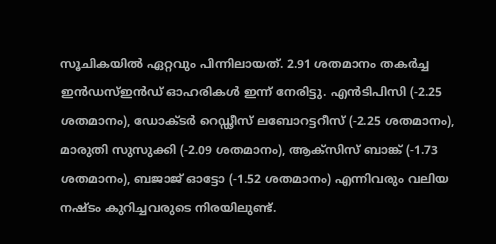സൂചികയില്‍ ഏറ്റവും പിന്നിലായത്. 2.91 ശതമാനം തകര്‍ച്ച ഇന്‍ഡസ്ഇന്‍ഡ് ഓഹരികള്‍ ഇന്ന് നേരിട്ടു. എന്‍ടിപിസി (-2.25 ശതമാനം), ഡോക്ടര്‍ റെഡ്ഢീസ് ലബോറട്ടറീസ് (-2.25 ശതമാനം), മാരുതി സുസുക്കി (-2.09 ശതമാനം), ആക്‌സിസ് ബാങ്ക് (-1.73 ശതമാനം), ബജാജ് ഓട്ടോ (-1.52 ശതമാനം) എന്നിവരും വലിയ നഷ്ടം കുറിച്ചവരുടെ നിരയിലുണ്ട്.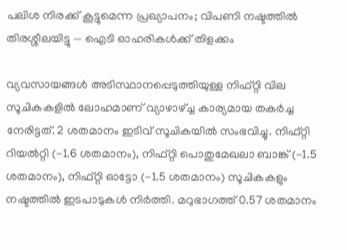പലിശ നിരക്ക് കൂട്ടുമെന്ന പ്രഖ്യാപനം; വിപണി നഷ്ടത്തില്‍ തിരശ്ശീലയിട്ടു — ഐടി ഓഹരികള്‍ക്ക് തിളക്കം

വ്യവസായങ്ങള്‍ അടിസ്ഥാനപ്പെടുത്തിയുള്ള നിഫ്റ്റി വില സൂചികകളില്‍ ലോഹമാണ് വ്യാഴാഴ്ച്ച കാര്യമായ തകര്‍ച്ച നേരിട്ടത്. 2 ശതമാനം ഇടിവ് സൂചികയില്‍ സംഭവിച്ചു. നിഫ്റ്റി റിയല്‍റ്റി (-1.6 ശതമാനം), നിഫ്റ്റി പൊതുമേഖലാ ബാങ്ക് (-1.5 ശതമാനം), നിഫ്റ്റി ഓട്ടോ (-1.5 ശതമാനം) സൂചികകളും നഷ്ടത്തില്‍ ഇടപാടുകള്‍ നിര്‍ത്തി. മറുഭാഗത്ത് 0.57 ശതമാനം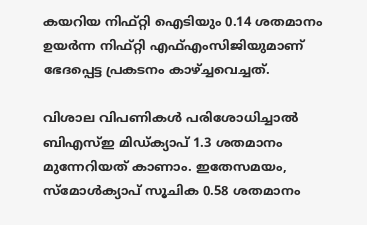കയറിയ നിഫ്റ്റി ഐടിയും 0.14 ശതമാനം ഉയര്‍ന്ന നിഫ്റ്റി എഫ്എംസിജിയുമാണ് ഭേദപ്പെട്ട പ്രകടനം കാഴ്ച്ചവെച്ചത്.

വിശാല വിപണികള്‍ പരിശോധിച്ചാല്‍ ബിഎസ്ഇ മിഡ്ക്യാപ് 1.3 ശതമാനം മുന്നേറിയത് കാണാം. ഇതേസമയം, സ്‌മോള്‍ക്യാപ് സൂചിക 0.58 ശതമാനം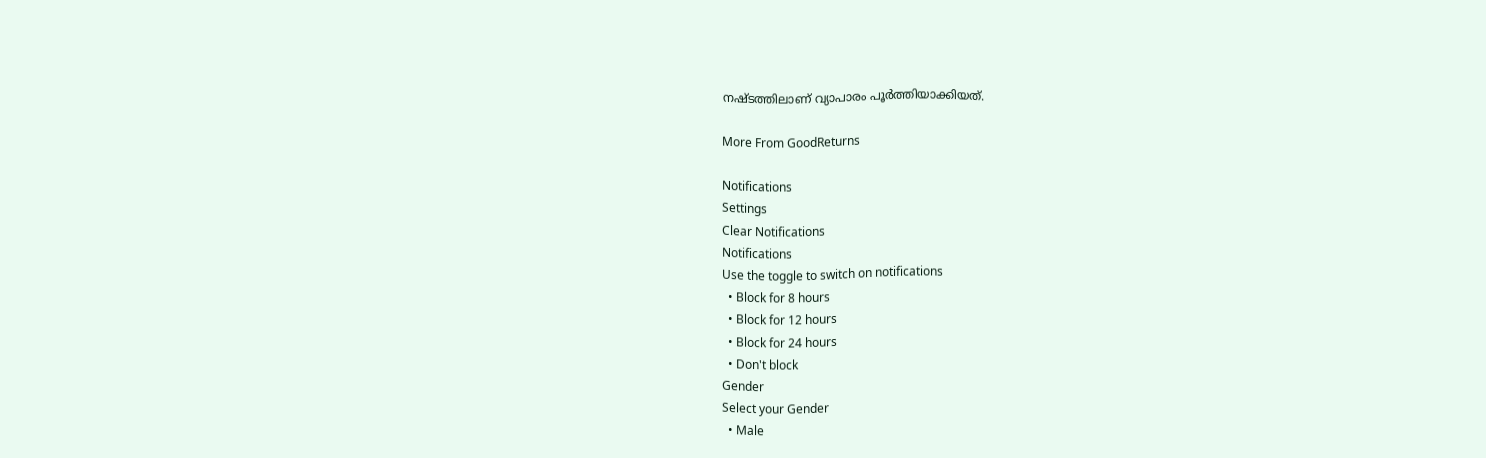നഷ്ടത്തിലാണ് വ്യാപാരം പൂര്‍ത്തിയാക്കിയത്.

More From GoodReturns

Notifications
Settings
Clear Notifications
Notifications
Use the toggle to switch on notifications
  • Block for 8 hours
  • Block for 12 hours
  • Block for 24 hours
  • Don't block
Gender
Select your Gender
  • Male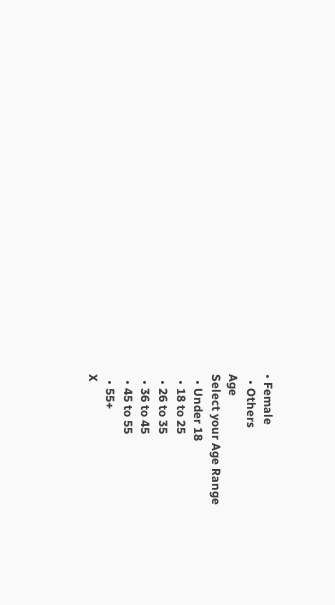• Female
  • Others
Age
Select your Age Range
  • Under 18
  • 18 to 25
  • 26 to 35
  • 36 to 45
  • 45 to 55
  • 55+
X